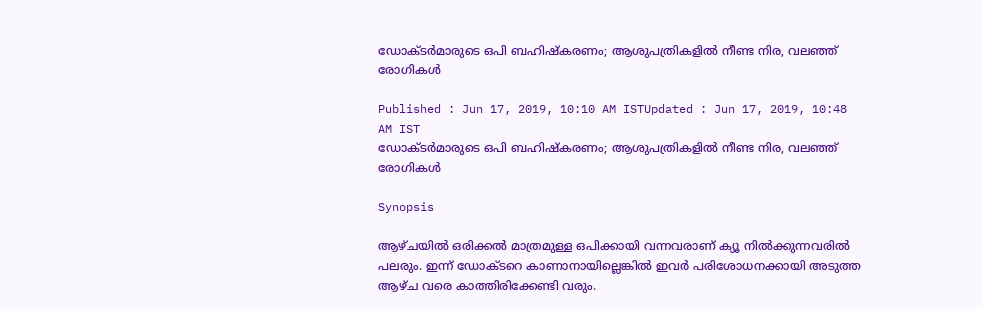ഡോക്ടര്‍മാരുടെ ഒപി ബഹിഷ്കരണം; ആശുപത്രികളില്‍ നീണ്ട നിര, വലഞ്ഞ് രോഗികള്‍

Published : Jun 17, 2019, 10:10 AM ISTUpdated : Jun 17, 2019, 10:48 AM IST
ഡോക്ടര്‍മാരുടെ ഒപി ബഹിഷ്കരണം; ആശുപത്രികളില്‍ നീണ്ട നിര, വലഞ്ഞ് രോഗികള്‍

Synopsis

ആഴ്ചയില്‍ ഒരിക്കല്‍ മാത്രമുള്ള ഒപിക്കായി വന്നവരാണ് ക്യൂ നില്‍ക്കുന്നവരില്‍ പലരും. ഇന്ന് ഡോക്ടറെ കാണാനായില്ലെങ്കില്‍ ഇവര്‍ പരിശോധനക്കായി അടുത്ത ആഴ്ച വരെ കാത്തിരിക്കേണ്ടി വരും.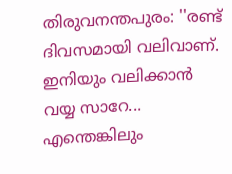തിരുവനന്തപുരം: ''രണ്ട് ദിവസമായി വലിവാണ്. ഇനിയും വലിക്കാന്‍ വയ്യ സാറേ... എന്തെങ്കിലും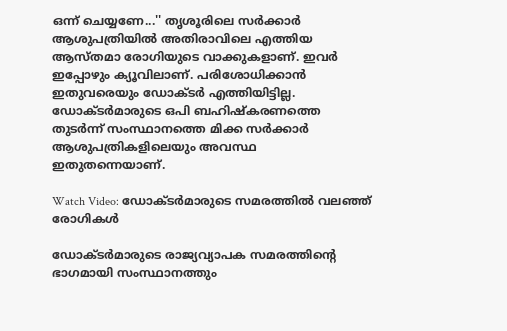ഒന്ന് ചെയ്യണേ...'' തൃശൂരിലെ സര്‍ക്കാര്‍ ആശുപത്രിയില്‍ അതിരാവിലെ എത്തിയ ആസ്തമാ രോഗിയുടെ വാക്കുകളാണ്. ഇവര്‍ ഇപ്പോഴും ക്യൂവിലാണ്. പരിശോധിക്കാന്‍ ഇതുവരെയും ഡോക്ടര്‍ എത്തിയിട്ടില്ല. ഡോക്ടര്‍മാരുടെ ഒപി ബഹിഷ്കരണത്തെ തുടര്‍ന്ന് സംസ്ഥാനത്തെ മിക്ക സര്‍ക്കാര്‍ ആശുപത്രികളിലെയും അവസ്ഥ ഇതുതന്നെയാണ്.

Watch Video: ഡോക്ടര്‍മാരുടെ സമരത്തില്‍ വലഞ്ഞ് രോഗികള്‍

ഡോക്ടര്‍മാരുടെ രാജ്യവ്യാപക സമരത്തിന്‍റെ ഭാഗമായി സംസ്ഥാനത്തും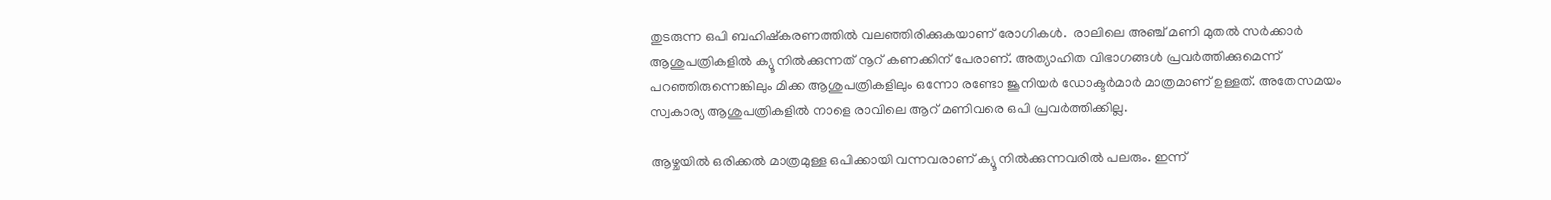തുടരുന്ന ഒപി ബഹിഷ്കരണത്തില്‍ വലഞ്ഞിരിക്കുകയാണ് രോഗികള്‍.  രാലിലെ അഞ്ച് മണി മുതല്‍ സര്‍ക്കാര്‍ ആശുപത്രികളില്‍ ക്യൂ നില്‍ക്കുന്നത് നൂറ് കണക്കിന് പേരാണ്. അത്യാഹിത വിഭാഗങ്ങള്‍ പ്രവര്‍ത്തിക്കുമെന്ന് പറഞ്ഞിരുന്നെങ്കിലും മിക്ക ആശുപത്രികളിലും ഒന്നോ രണ്ടോ ജൂനിയര്‍ ഡോക്ടര്‍മാര്‍ മാത്രമാണ് ഉള്ളത്. അതേസമയം സ്വകാര്യ ആശുപത്രികളില്‍ നാളെ രാവിലെ ആറ് മണിവരെ ഒപി പ്രവര്‍ത്തിക്കില്ല.

ആഴ്ചയില്‍ ഒരിക്കല്‍ മാത്രമുള്ള ഒപിക്കായി വന്നവരാണ് ക്യൂ നില്‍ക്കുന്നവരില്‍ പലരും. ഇന്ന്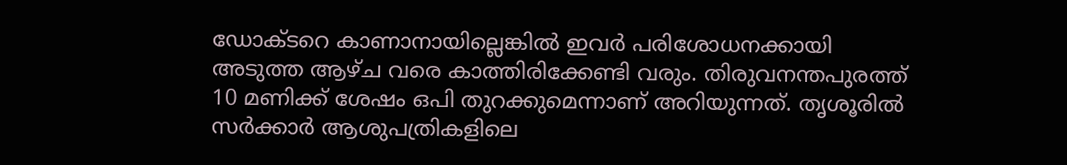ഡോക്ടറെ കാണാനായില്ലെങ്കില്‍ ഇവര്‍ പരിശോധനക്കായി അടുത്ത ആഴ്ച വരെ കാത്തിരിക്കേണ്ടി വരും. തിരുവനന്തപുരത്ത് 10 മണിക്ക് ശേഷം ഒപി തുറക്കുമെന്നാണ് അറിയുന്നത്. തൃശൂരില്‍ സര്‍ക്കാര്‍ ആശുപത്രികളിലെ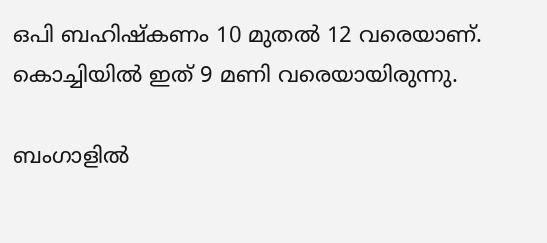ഒപി ബഹിഷ്കണം 10 മുതല്‍ 12 വരെയാണ്. കൊച്ചിയില്‍ ഇത് 9 മണി വരെയായിരുന്നു.

ബംഗാളിൽ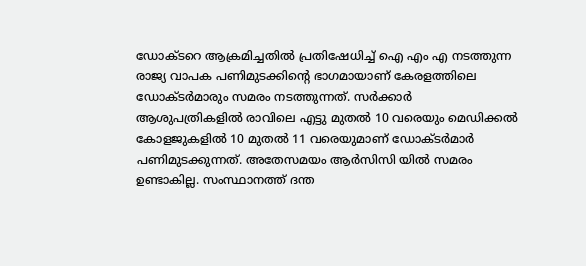ഡോക്ടറെ ആക്രമിച്ചതിൽ പ്രതിഷേധിച്ച് ഐ എം എ നടത്തുന്ന രാജ്യ വാപക പണിമുടക്കിന്‍റെ ഭാഗമായാണ് കേരളത്തിലെ ഡോക്ടര്‍മാരും സമരം നടത്തുന്നത്. സർക്കാർ ആശുപത്രികളിൽ രാവിലെ എട്ടു മുതൽ 10 വരെയും മെഡിക്കൽ കോളജുകളിൽ 10 മുതൽ 11 വരെയുമാണ് ഡോക്ടർമാർ പണിമുടക്കുന്നത്. അതേസമയം ആർസിസി യിൽ സമരം ഉണ്ടാകില്ല. സംസ്ഥാനത്ത് ദന്ത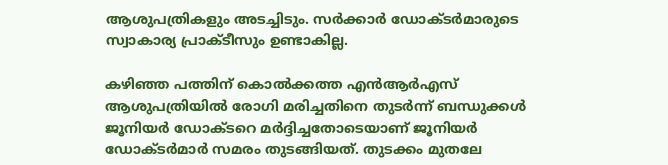ആശുപത്രികളും അടച്ചിടും. സർക്കാർ ഡോക്ടർമാരുടെ സ്വാകാര്യ പ്രാക്ടീസും ഉണ്ടാകില്ല.

കഴിഞ്ഞ പത്തിന് കൊല്‍ക്കത്ത എന്‍ആര്‍എസ് ആശുപത്രിയില്‍ രോഗി മരിച്ചതിനെ തുടര്‍ന്ന് ബന്ധുക്കള്‍ ജൂനിയര്‍ ഡോക്ടറെ മര്‍ദ്ദിച്ചതോടെയാണ് ജൂനിയര്‍ ഡോക്ടര്‍മാര്‍ സമരം തുടങ്ങിയത്. തുടക്കം മുതലേ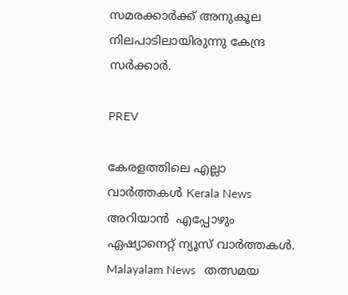സമരക്കാര്‍ക്ക് അനുകൂല നിലപാടിലായിരുന്നു കേന്ദ്ര സര്‍ക്കാര്‍.

PREV

കേരളത്തിലെ എല്ലാ വാർത്തകൾ Kerala News അറിയാൻ  എപ്പോഴും ഏഷ്യാനെറ്റ് ന്യൂസ് വാർത്തകൾ.  Malayalam News   തത്സമയ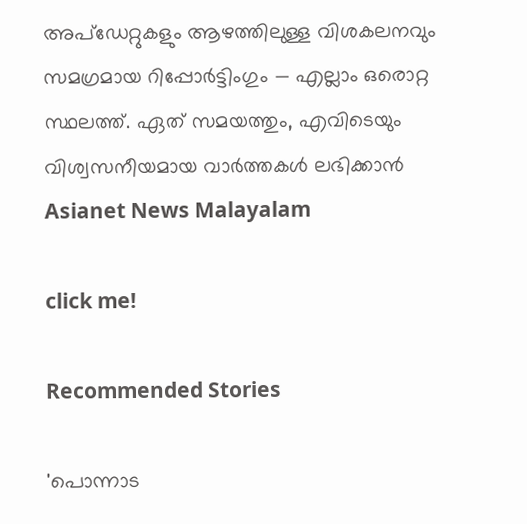അപ്‌ഡേറ്റുകളും ആഴത്തിലുള്ള വിശകലനവും സമഗ്രമായ റിപ്പോർട്ടിംഗും — എല്ലാം ഒരൊറ്റ സ്ഥലത്ത്. ഏത് സമയത്തും, എവിടെയും വിശ്വസനീയമായ വാർത്തകൾ ലഭിക്കാൻ Asianet News Malayalam

click me!

Recommended Stories

'പൊന്നാട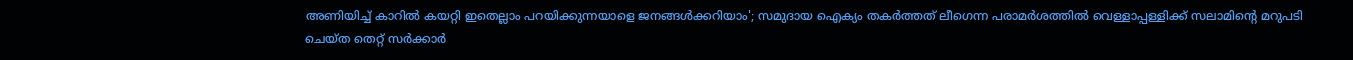അണിയിച്ച് കാറിൽ കയറ്റി ഇതെല്ലാം പറയിക്കുന്നയാളെ ജനങ്ങൾക്കറിയാം'; സമുദായ ഐക്യം തകർത്തത് ലീഗെന്ന പരാമർശത്തിൽ വെള്ളാപ്പള്ളിക്ക് സലാമിൻ്റെ മറുപടി
ചെയ്ത തെറ്റ് സർക്കാർ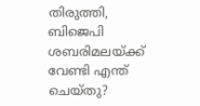തിരുത്തി, ബിജെപി ശബരിമലയ്ക്ക് വേണ്ടി എന്ത് ചെയ്തു?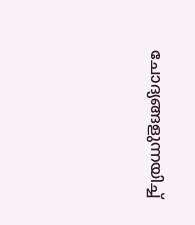ചോദ്യങ്ങളുന്നയിച്ച്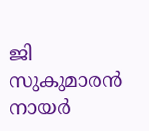ജി സുകുമാരൻ നായർ